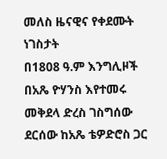መለስ ዜናዊና የቀደሙት ነገስታት
በ1808 ዓ.ም እንግሊዞች በአጼ ዮሃንስ እየተመሩ መቅደላ ድረስ ገስግሰው ደርሰው ከአጼ ቴዎድሮስ ጋር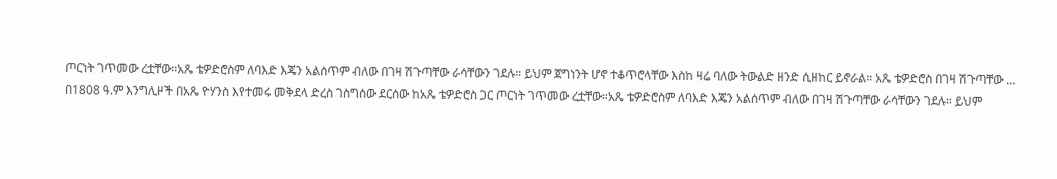ጦርነት ገጥመው ረቷቸው።አጼ ቴዎድሮስም ለባእድ እጄን አልሰጥም ብለው በገዛ ሽጉጣቸው ራሳቸውን ገደሉ። ይህም ጀግነንት ሆኖ ተቆጥሮላቸው እስከ ዛሬ ባለው ትውልድ ዘንድ ሲዘከር ይኖራል። አጼ ቴዎድሮስ በገዛ ሽጉጣቸው …
በ1808 ዓ.ም እንግሊዞች በአጼ ዮሃንስ እየተመሩ መቅደላ ድረስ ገስግሰው ደርሰው ከአጼ ቴዎድሮስ ጋር ጦርነት ገጥመው ረቷቸው።አጼ ቴዎድሮስም ለባእድ እጄን አልሰጥም ብለው በገዛ ሽጉጣቸው ራሳቸውን ገደሉ። ይህም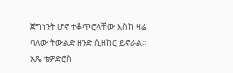ጀግነንት ሆኖ ተቆጥሮላቸው እስከ ዛሬ ባለው ትውልድ ዘንድ ሲዘከር ይኖራል። አጼ ቴዎድሮስ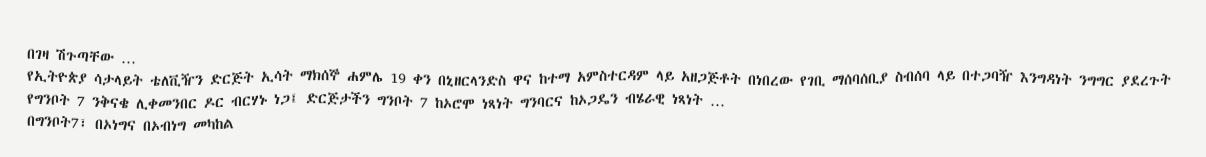በገዛ ሽጉጣቸው …
የኢትዮጵያ ሳታላይት ቴለቪዥን ድርጅት ኢሳት ማክሰኞ ሐምሌ 19 ቀን በኒዘርላንድስ ዋና ከተማ አምስተርዳም ላይ አዘጋጅቶት በነበረው የገቢ ማሰባሰቢያ ስብሰባ ላይ በተጋባዥ እንግዳነት ንግግር ያደረጉት የግንቦት 7 ንቅናቄ ሊቀመንበር ዶር ብርሃኑ ነጋ፤ ድርጅታችን ግንቦት 7 ከኦሮሞ ነጻነት ግንባርና ከኦጋዴን ብሄራዊ ነጻነት …
በግንቦት7፣ በኦነግና በኦብነግ መካከል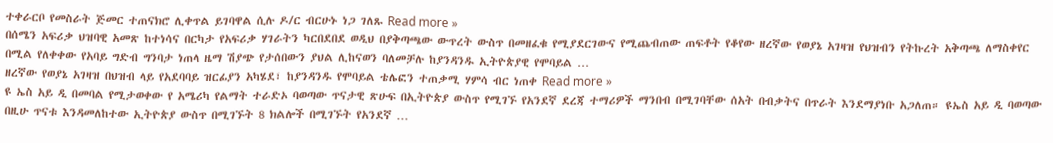ተቀራርቦ የመስራት ጅመር ተጠናክሮ ሊቀጥል ይገባዋል ሲሉ ዶ/ር ብርሁኑ ነጋ ገለጹ Read more »
በሰሜን አፍሪቃ ህዝባዊ አመጽ ከተነሳና በርካታ የአፍሪቃ ሃገራትን ካርበደበደ ወዲህ በያቅጣጫው ውጥረት ውስጥ በመዘፈቁ የሚያደርገውና የሚጨብጠው ጠፍቶት የቆየው ዘረኛው የወያኔ አገዛዝ የህዝብን የትኩረት አቅጣጫ ለማስቀየር በሚል የለቀቀው የአባይ ግድብ ግንባታ ነጠላ ዜማ ሽያጭ የታሰበውን ያህል ሊከናወን ባለመቻሉ ከያንዳንዱ ኢትዮጵያዊ የሞባይል …
ዘረኛው የወያኔ አገዛዝ በህዝብ ላይ የአደባባይ ዝርፊያን አካሄደ፣ ከያንዳንዱ የሞባይል ቴሌፎን ተጠቃሚ ሃምሳ ብር ነጠቀ Read more »
ዩ ኤስ አይ ዲ በመባል የሚታወቀው የ አሜሪካ የልማት ተራድኦ ባወጣው ጥናታዊ ጽሁፍ በኢትዮጵያ ውስጥ የሚገኙ የአንደኛ ደረጃ ተማሪዎች ማንበብ በሚገባቸው ሰአት በብቃትና በጥራት እንደማያነቡ አጋለጠ። ዩኤስ አይ ዲ ባወጣው በዚሁ ጥናቱ እንዳመለከተው ኢትዮጵያ ውስጥ በሚገኙት 8 ክልሎች በሚገኙት የአንደኛ …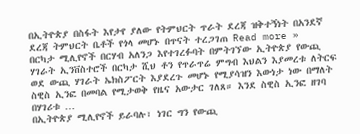በኢትዮጵያ በስፋት እየታየ ያለው የትምህርት ጥራት ደረጃ ዝቅተኝነት በአንደኛ ደረጃ ትምህርት ቤቶች የጎላ መሆኑ በጥናት ተረጋገጠ Read more »
በርካታ ሚሊየኖች በርሃብ አለንጋ እየተገረፉባት በምትገኘው ኢትዮጵያ የውጪ ሃገራት ኢንቨስተሮች በርካታ ሺህ ቶን የጥራጥሬ ምግብ እህልን እያመረቱ ለትርፍ ወደ ውጪ ሃገራት ኤክስፖርት እያደረጉ መሆኑ የሚያሳዝን እውነታ ነው በማለት ስዊስ ኢንፎ በመባል የሚታወቅ የዜና አውታር ገለጸ። እንደ ስዊስ ኢንፎ ዘገባ በሃገሪቱ …
በኢትዮጵያ ሚሊየኖች ይራባሉ፣ ነገር ግን የውጪ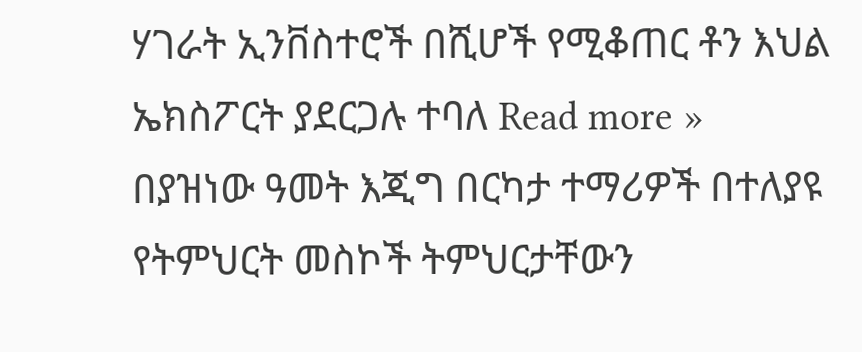ሃገራት ኢንቨስተሮች በሺሆች የሚቆጠር ቶን እህል ኤክስፖርት ያደርጋሉ ተባለ Read more »
በያዝነው ዓመት እጂግ በርካታ ተማሪዎች በተለያዩ የትምህርት መስኮች ትምህርታቸውን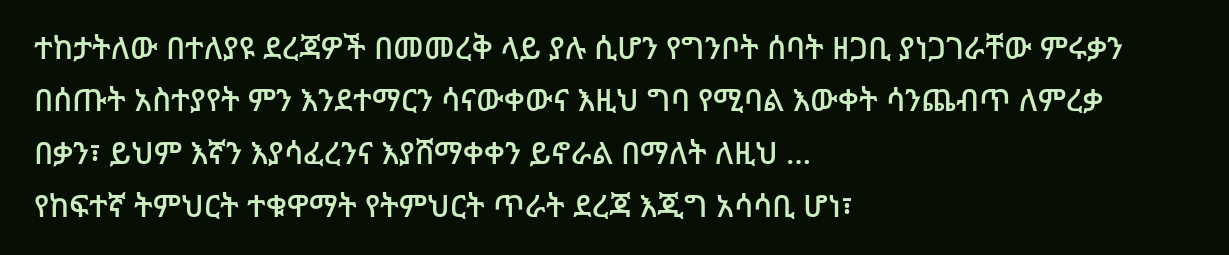ተከታትለው በተለያዩ ደረጃዎች በመመረቅ ላይ ያሉ ሲሆን የግንቦት ሰባት ዘጋቢ ያነጋገራቸው ምሩቃን በሰጡት አስተያየት ምን እንደተማርን ሳናውቀውና እዚህ ግባ የሚባል እውቀት ሳንጨብጥ ለምረቃ በቃን፣ ይህም እኛን እያሳፈረንና እያሸማቀቀን ይኖራል በማለት ለዚህ …
የከፍተኛ ትምህርት ተቁዋማት የትምህርት ጥራት ደረጃ እጂግ አሳሳቢ ሆነ፣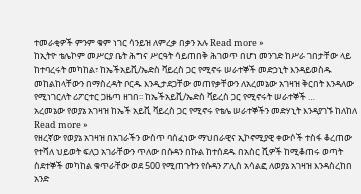ተመራቂዎች ምንም ቁም ነገር ሳንይዝ ለምረቃ በቃን አሉ Read more »
ከኢትዮ ቴሌኮም መሥርያ ቤት ሕግና ሥርዓት ሳይጠበቅ ሕገወጥ በሆነ መንገድ ከሥራ ገበታቸው ላይ ከተባረሩት መካከል፣ ከኤችአይቪ/ኤድስ ቫይረስ ጋር የሚኖሩ ሠራተኞች መድኃኒት እንዳይወስዱ መከልከላቸውን በማስረዳት ቦርዱ እንዲታደጋቸው መጠየቃቸውን ለአረመኔው አገዛዝ ቅርበት እንዳለው የሚነገርለት ሪፖርተር ጋዜጣ ዘገበ፡፡ ከኤችአይቪ/ኤድስ ቫይረስ ጋር የሚኖሩት ሠራተኞች …
አረመኔው የወያኔ አገዛዝ ከኤች አይቪ ቫይረስ ጋር የሚኖሩ የቴሌ ሠራተኞችን መድሃኒት እንዳያገኙ ከለከለ Read more »
የዘረኛው የወያኔ አገዛዝ በአገራችን ውስጥ ባሰፈነው ማህበራዊና ኢኮኖሚያዊ ቀውሶች ተስፋ ቆረጠው የተሻለ ህይወት ፍለጋ አገራቸውን ጥለው በሱዳን በኩል ከተሰደዱ በአስር ሺዎች ከሚቆጠሩ ወጣት ስደተኞች መካከል ቁጥራቸው ወደ 500 የሚጠጉትን የሱዳን ፖሊስ አሳልፎ ለወያኔ አገዛዝ እንዳስረከበ አንድ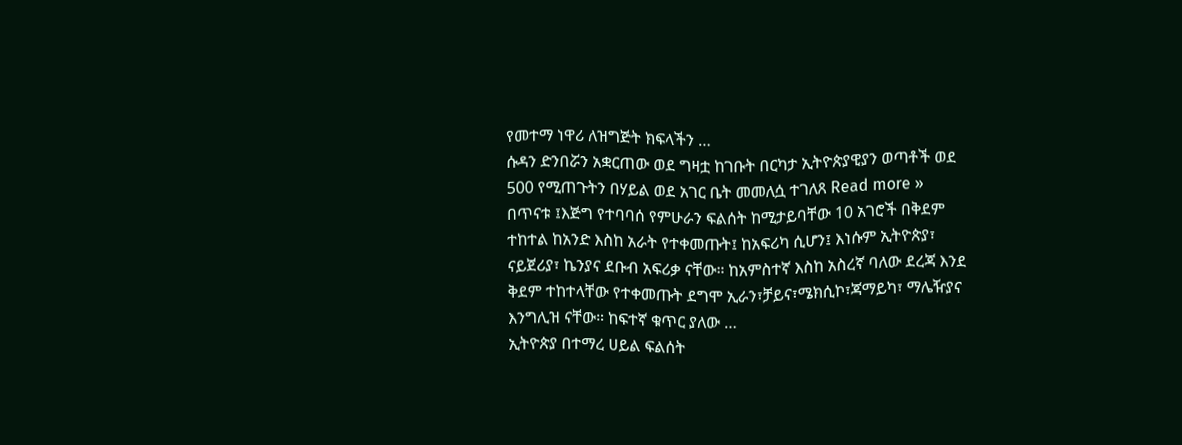የመተማ ነዋሪ ለዝግጅት ክፍላችን …
ሱዳን ድንበሯን አቋርጠው ወደ ግዛቷ ከገቡት በርካታ ኢትዮጵያዊያን ወጣቶች ወደ 500 የሚጠጉትን በሃይል ወደ አገር ቤት መመለሷ ተገለጸ Read more »
በጥናቱ ፤እጅግ የተባባሰ የምሁራን ፍልሰት ከሚታይባቸው 10 አገሮች በቅደም ተከተል ከአንድ እስከ አራት የተቀመጡት፤ ከአፍሪካ ሲሆን፤ እነሱም ኢትዮጵያ፣ ናይጀሪያ፣ ኬንያና ደቡብ አፍሪቃ ናቸው። ከአምስተኛ እስከ አስረኛ ባለው ደረጃ እንደ ቅደም ተከተላቸው የተቀመጡት ደግሞ ኢራን፣ቻይና፣ሜክሲኮ፣ጃማይካ፣ ማሌዥያና እንግሊዝ ናቸው። ከፍተኛ ቁጥር ያለው …
ኢትዮጵያ በተማረ ሀይል ፍልሰት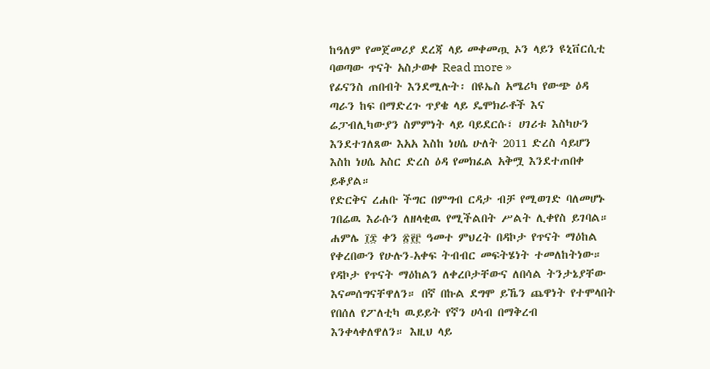ከዓለም የመጀመሪያ ደረጃ ላይ መቀመጧ ኦን ላይን ዩኒቨርሲቲ ባወጣው ጥናት አስታወቀ Read more »
የፊናንስ ጠበብት እንደሚሉት፡ በዩኤስ አሜሪካ የውጭ ዕዳ ጣራን ከፍ በማድረጉ ጥያቄ ላይ ዴሞክራቶች እና ሬፓብሊካውያን ስምምነት ላይ ባይደርሱ፣ ሀገሪቱ እስካሁን እንደተገለጸው እአአ እስከ ነሀሴ ሁለት 2011 ድረስ ሳይሆን እስከ ነሀሴ አስር ድረስ ዕዳ የመክፈል አቅሟ እንደተጠበቀ ይቆያል።
የድርቅና ረሐቡ ችግር በምግብ ርዳታ ብቻ የሚወገድ ባለመሆኑ ገበሬዉ እራሱን ለዘላቂዉ የሚችልበት ሥልት ሊቀየስ ይገባል።
ሐምሌ ፲፰ ቀን ፳፻፫ ዓመተ ምህረት በዳኮታ የጥናት ማዕከል የቀረበውን የሁሉን-አቀፍ ትብብር መፍትሄነት ተመለከትነው። የዳኮታ የጥናት ማዕከልን ለቀረቦታቸውና ለበሳል ትንታኔያቸው እናመሰግናቸዋለን። በኛ በኩል ደግሞ ይኼን ጨዋነት የተሞላበት የበሰለ የፖለቲካ ዉይይት የኛን ሀሳብ በማቅረብ እንቀላቀለዋለን። እዚህ ላይ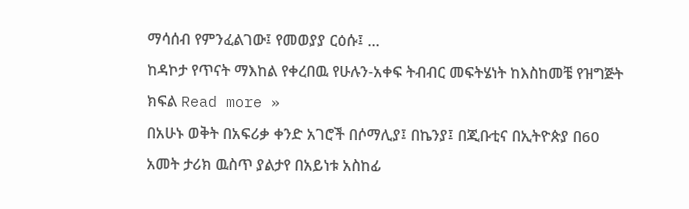ማሳሰብ የምንፈልገው፤ የመወያያ ርዕሱ፤ …
ከዳኮታ የጥናት ማእከል የቀረበዉ የሁሉን-አቀፍ ትብብር መፍትሄነት ከእስከመቼ የዝግጅት ክፍል Read more »
በአሁኑ ወቅት በአፍሪቃ ቀንድ አገሮች በሶማሊያ፤ በኬንያ፤ በጂቡቲና በኢትዮጵያ በ60 አመት ታሪክ ዉስጥ ያልታየ በአይነቱ አስከፊ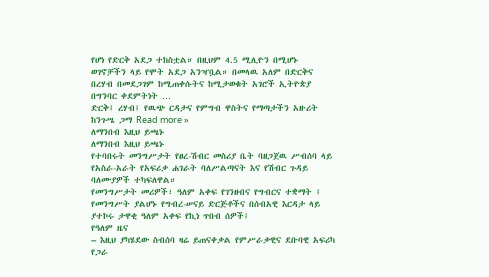የሆነ የድርቅ አደጋ ተከስቷል። በዚህም 4.5 ሚሊዮን በሚሆኑ ወገኖቻችን ላይ የሞት አደጋ አንዣቧል። በመላዉ አለም በድርቅና በረሃብ በመደጋገም ከሚጠቀሱትና ከሚታወቁት አገሮች ኢትዮጵያ በግንባር ቀደምትነት …
ድርቅ፤ ረሃብ፤ የዉጭ ርዳታና የምግብ ዋስትና የማጣታችን አዙሪት ከንጉሤ ጋማ Read more »
ለማንበብ እዚህ ይጫኑ
ለማንበብ እዚህ ይጫኑ
የተባበሩት መንግሥታት የፀረ-ሽብር መስሪያ ቤት ባዘጋጀዉ ሥብሰባ ላይ የአስራ-አራት የአፍሪቃ ሐገራት ባለሥልጣናት እና የሽብር ጉዳይ ባለሙያዎች ተካፍለዋል።
የመንግሥታት መሪዎች፣ ዓለም አቀፍ የገንዘብና የግብርና ተቋማት ፤ የመንግሥት ያልሆኑ የግብረ-ሠናይ ድርጅቶችና በሰብአዊ እርዳታ ላይ ያተኮሩ ታዋቂ ዓለም አቀፍ የኪነ ጥበብ ሰዎች፤
የዓለም ዜና
– እዚህ ያካሄደው ስብሰባ ዛሬ ይጠናቀቃል የምሥራቃዊና ደቡባዊ አፍሪካ የጋራ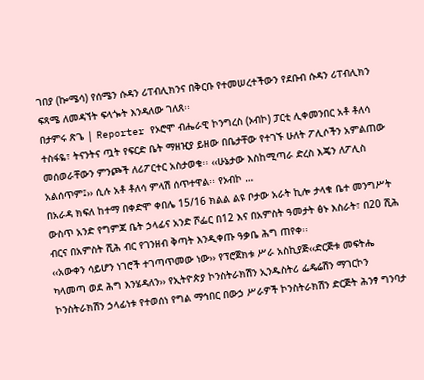ገበያ (ኰሜሳ) የሰሜን ሱዳን ሪፐብሊክንና በቅርቡ የተመሠረተችውን የደቡብ ሱዳን ሪፐብሊክን ፍጻሜ ለመዳኘት ፍላጐት እንዳለው ገለጸ፡፡
በታምሩ ጽጌ | Reporter የኦሮሞ ብሔራዊ ኮንግረስ (ኦብኮ) ፓርቲ ሊቀመንበር አቶ ቶለሳ ተስፋዬ፣ ትናንትና ጧት የፍርድ ቤት ማዘዢያ ይዘው በቤታቸው የተገኙ ሁለት ፖሊሶችን አምልጠው መሰወራቸውን ምንጮች ለሪፖርተር አስታወቁ፡፡ ‹‹ሁኔታው እስከሚጣራ ድረስ እጄን ለፖሊስ አልሰጥም፤›› ሲሉ አቶ ቶለሳ ምላሽ ሰጥተዋል፡፡ የኦብኮ …
በአራዳ ክፍለ ከተማ በቀድሞ ቀበሌ 15/16 ክልል ልዩ ቦታው አራት ኪሎ ታላቁ ቤተ መንግሥት ውስጥ አንድ የግምጃ ቤት ኃላፊና አንድ ሾፌር በ12 እና በአምስት ዓመታት ፅኑ እስራት፣ በ20 ሺሕ ብርና በአምስት ሺሕ ብር የገንዘብ ቅጣት እንዲቀጡ ዓቃቤ ሕግ ጠየቀ፡፡
‹‹አውቀን ሳይሆን ነገሮች ተገጣጥመው ነው›› የፕሮጀክቱ ሥራ አስኪያጅ‹‹ድርጅቱ መፍትሔ ካላመጣ ወደ ሕግ እንሄዳለን›› የኢትዮጵያ ኮንስትራክሽን ኢንዱስትሪ ፌዴሬሽን ማገርኮን ኮንስትራክሽን ኃላፊነቱ የተወሰነ የግል ማኅበር በውኃ ሥራዎች ኮንስትራክሽን ድርጅት ሕንፃ ግንባታ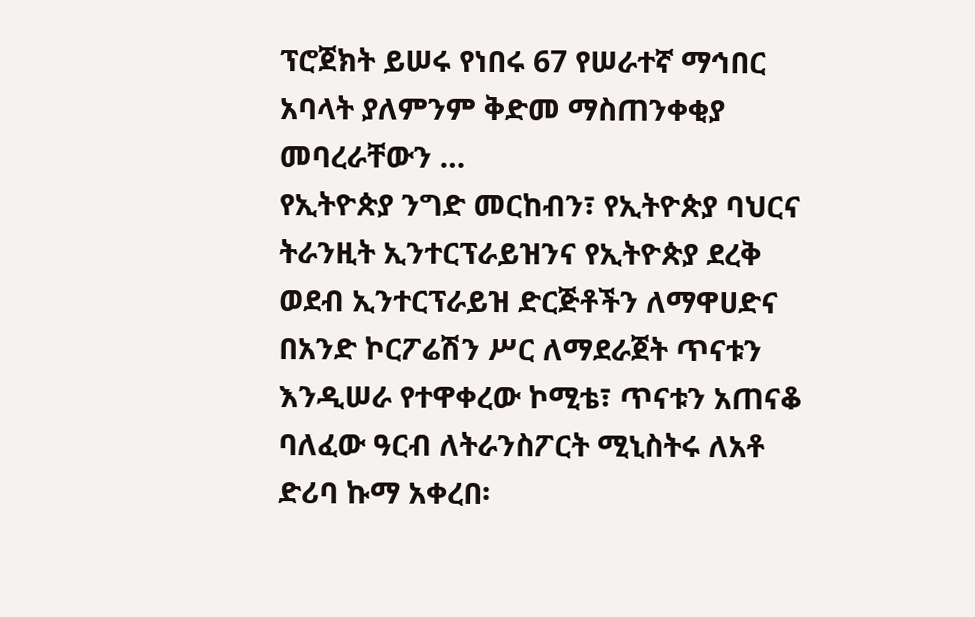ፕሮጀክት ይሠሩ የነበሩ 67 የሠራተኛ ማኅበር አባላት ያለምንም ቅድመ ማስጠንቀቂያ መባረራቸውን …
የኢትዮጵያ ንግድ መርከብን፣ የኢትዮጵያ ባህርና ትራንዚት ኢንተርፕራይዝንና የኢትዮጵያ ደረቅ ወደብ ኢንተርፕራይዝ ድርጅቶችን ለማዋሀድና በአንድ ኮርፖሬሽን ሥር ለማደራጀት ጥናቱን እንዲሠራ የተዋቀረው ኮሚቴ፣ ጥናቱን አጠናቆ ባለፈው ዓርብ ለትራንስፖርት ሚኒስትሩ ለአቶ ድሪባ ኩማ አቀረበ፡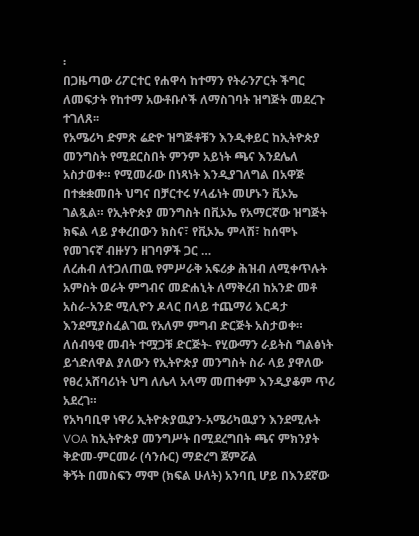፡
በጋዜጣው ሪፖርተር የሐዋሳ ከተማን የትራንፖርት ችግር ለመፍታት የከተማ አውቶቡሶች ለማስገባት ዝግጅት መደረጉ ተገለጸ፡፡
የአሜሪካ ድምጽ ሬድዮ ዝግጅቶቹን እንዲቀይር ከኢትዮጵያ መንግስት የሚደርስበት ምንም አይነት ጫና እንደሌለ አስታወቀ። የሚመራው በነጻነት እንዲያገለግል በአዋጅ በተቋቋመበት ህግና በቻርተሩ ሃላፊነት መሆኑን ቪኦኤ ገልጿል። የኢትዮጵያ መንግስት በቪኦኤ የአማርኛው ዝግጅት ክፍል ላይ ያቀረበውን ክስና፣ የቪኦኤ ምላሽ፣ ከሰሞኑ የመገናኛ ብዙሃን ዘገባዎች ጋር …
ለረሐብ ለተጋለጠዉ የምሥራቅ አፍሪቃ ሕዝብ ለሚቀጥሉት አምስት ወራት ምግብና መድሐኒት ለማቅረብ ከአንድ መቶ አስራ-አንድ ሚሊዮን ዶላር በላይ ተጨማሪ እርዳታ እንደሚያስፈልገዉ የአለም ምግብ ድርጅት አስታወቀ።
ለሰብዓዊ መብት ተሟጋቹ ድርጅት- የሂውማን ራይትስ ግልፅነት ይጎድለዋል ያለውን የኢትዮጵያ መንግስት ስራ ላይ ያዋለው የፀረ አሸባሪነት ህግ ለሌላ አላማ መጠቀም እንዲያቆም ጥሪ አደረገ።
የአካባቢዋ ነዋሪ ኢትዮጵያዉያን-አሜሪካዉያን እንደሚሉት VOA ከኢትዮጵያ መንግሥት በሚደረግበት ጫና ምክንያት ቅድመ-ምርመራ (ሳንሱር) ማድረግ ጀምሯል
ቅኝት በመስፍን ማሞ (ክፍል ሁለት) አንባቢ ሆይ በእንደኛው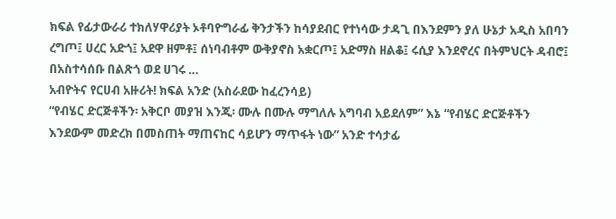ክፍል የፊታውራሪ ተክለሃዋሪያት ኦቶባዮግራፊ ቅንታችን ከሳያደብር የተነሳው ታዳጊ በእንደምን ያለ ሁኔታ አዲስ አበባን ረግጦ፤ ሀረር አድጎ፤ አደዋ ዘምቶ፤ ሰነባብቶም ውቅያኖስ አቋርጦ፤ አድማስ ዘልቆ፤ ሩሲያ እንደኖረና በትምህርት ዳብሮ፤ በአስተሳሰቡ በልጽጎ ወደ ሀገሩ …
አብዮትና የርሀብ አዙሪት! ክፍል አንድ (አስራደው ከፈረንሳይ)
“የብሄር ድርጅቶችን፡ አቅርቦ መያዝ እንጂ፡ ሙሉ በሙሉ ማግለሉ አግባብ አይደለም” እኔ “የብሄር ድርጅቶችን እንደውም መድረክ በመስጠት ማጠናከር ሳይሆን ማጥፋት ነው” አንድ ተሳታፊ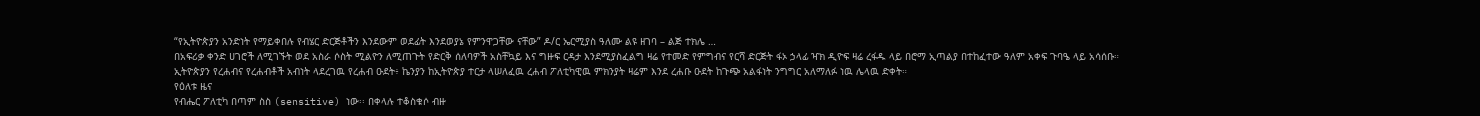“የኢትዮጵያን አንድነት የማይቀበሉ የብሄር ድርጅቶችን እንደውም ወደፊት እንደወያኔ የምንዋጋቸው ናቸው” ዶ/ር ኤርሚያስ ዓለሙ ልዩ ዘገባ – ልጅ ተክሌ …
በአፍሪቃ ቀንድ ሀገሮች ለሚገኙት ወደ አስራ ሶስት ሚልዮን ለሚጠጉት የድርቅ ሰለባዎች አስቸኳይ እና ግዙፍ ርዳታ እንደሚያስፈልግ ዛሬ የተመድ የምግብና የርሻ ድርጅት ፋኦ ኃላፊ ዣክ ዲዮፍ ዛሬ ረፋዱ ላይ በሮማ ኢጣልያ በተከፈተው ዓለም አቀፍ ጉባዔ ላይ አሳሰቡ።
ኢትዮጵያን የረሐብና የረሐብቶች አብነት ላደረገዉ የረሐብ ዑደት፥ ኬንያን ከኢትዮጵያ ተርታ ላሠለፈዉ ረሐብ ፖለቲካዊዉ ምክንያት ዛሬም እንደ ረሐቡ ዑደት ከጉጭ አልፋነት ንግግር አለማለፉ ነዉ ሌላዉ ድቀት።
የዕለቱ ዜና
የብሔር ፖለቲካ በጣም ስስ (sensitive) ነው፡፡ በቀላሉ ተቆስቁሶ ብዙ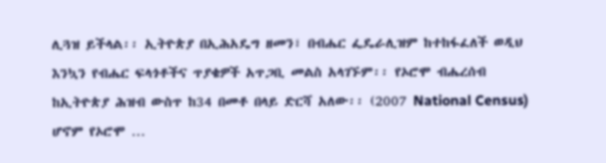ሊጓዝ ይችላል፡፡ ኢትዮጵያ በኢሕአዴግ ዘመን፣ በብሔር ፌዴራሊዝም ከተከፋፈለች ወዲህ እንኳን የብሔር ፍላጎቶችና ጥያቄዎች አጥጋቢ መልስ አላገኙም፡፡ የኦሮሞ ብሔረሰብ ከኢትዮጵያ ሕዝብ ውስጥ ከ34 በመቶ በላይ ድርሻ አለው፡፡ (2007 National Census) ሆኖም የኦሮሞ …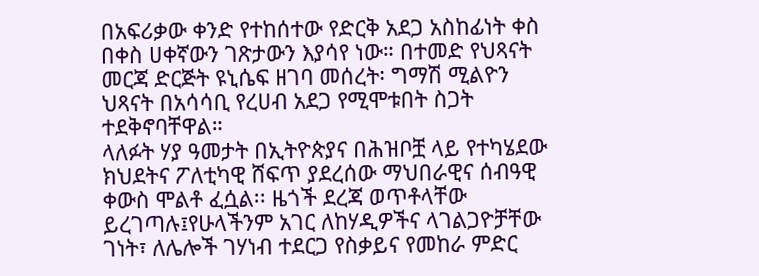በአፍሪቃው ቀንድ የተከሰተው የድርቅ አደጋ አስከፊነት ቀስ በቀስ ሀቀኛውን ገጽታውን እያሳየ ነው። በተመድ የህጻናት መርጃ ድርጅት ዩኒሴፍ ዘገባ መሰረት፡ ግማሽ ሚልዮን ህጻናት በአሳሳቢ የረሀብ አደጋ የሚሞቱበት ስጋት ተደቅኖባቸዋል።
ላለፉት ሃያ ዓመታት በኢትዮጵያና በሕዝቦቿ ላይ የተካሄደው ክህደትና ፖለቲካዊ ሸፍጥ ያደረሰው ማህበራዊና ሰብዓዊ ቀውስ ሞልቶ ፈሷል፡፡ ዜጎች ደረጃ ወጥቶላቸው ይረገጣሉ፤የሁላችንም አገር ለከሃዲዎችና ላገልጋዮቻቸው ገነት፣ ለሌሎች ገሃነብ ተደርጋ የስቃይና የመከራ ምድር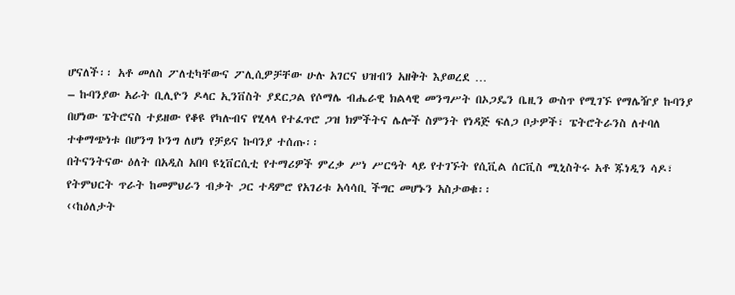ሆናለች፡፡ አቶ መለስ ፖለቲካቸውና ፖሊሲዎቻቸው ሁሉ አገርና ህዝብን አዘቅት እያወረደ …
– ኩባንያው አራት ቢሊዮን ዶላር ኢንቨስት ያደርጋል የሶማሌ ብሔራዊ ክልላዊ መንግሥት በኦጋዴን ቤዚን ውስጥ የሚገኙ የማሌዥያ ኩባንያ በሆነው ፔትሮናስ ተይዘው የቆዩ የካሉብና የሂላላ የተፈጥሮ ጋዝ ክምችትና ሌሎች ስምንት የነዳጅ ፍለጋ ቦታዎች፣ ፔትሮትራንስ ለተባለ ተቀማጭነቱ በሆንግ ኮንግ ለሆነ የቻይና ኩባንያ ተሰጡ፡፡
በትናንትናው ዕለት በአዲስ አበባ ዩኒቨርሲቲ የተማሪዎች ምረቃ ሥነ ሥርዓት ላይ የተገኙት የሲቪል ሰርቪስ ሚኒስትሩ አቶ ጁነዲን ሳዶ፣ የትምህርት ጥራት ከመምህራን ብቃት ጋር ተዳምሮ የአገሪቱ አሳሳቢ ችግር መሆኑን አስታወቁ፡፡
‹‹ከዕለታት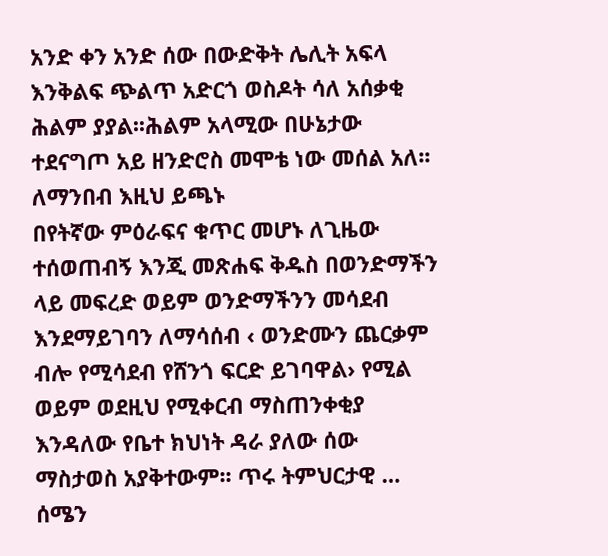አንድ ቀን አንድ ሰው በውድቅት ሌሊት አፍላ እንቅልፍ ጭልጥ አድርጎ ወስዶት ሳለ አሰቃቂ ሕልም ያያል፡፡ሕልም አላሚው በሁኔታው ተደናግጦ አይ ዘንድሮስ መሞቴ ነው መሰል አለ፡፡
ለማንበብ እዚህ ይጫኑ
በየትኛው ምዕራፍና ቁጥር መሆኑ ለጊዜው ተሰወጠብኝ እንጂ መጽሐፍ ቅዱስ በወንድማችን ላይ መፍረድ ወይም ወንድማችንን መሳደብ እንደማይገባን ለማሳሰብ ‹ ወንድሙን ጨርቃም ብሎ የሚሳደብ የሸንጎ ፍርድ ይገባዋል› የሚል ወይም ወደዚህ የሚቀርብ ማስጠንቀቂያ እንዳለው የቤተ ክህነት ዳራ ያለው ሰው ማስታወስ አያቅተውም፡፡ ጥሩ ትምህርታዊ …
ሰሜን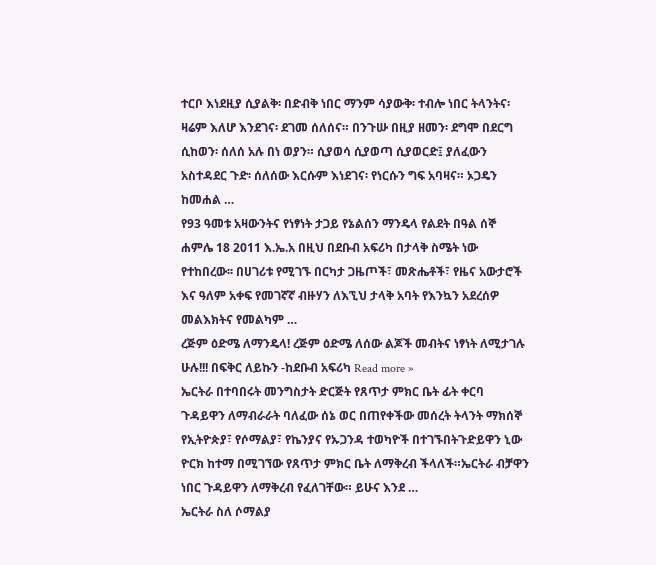ተርቦ እነደዚያ ሲያልቅ፡ በድብቅ ነበር ማንም ሳያውቅ፡ ተብሎ ነበር ትላንትና፡ ዛሬም እለሆ እንደገና፡ ደገመ ሰለሰና። በንጉሡ በዚያ ዘመን፡ ደግሞ በደርግ ሲከወን፡ ሰለሰ አሉ በነ ወያን። ሲያወሳ ሲያወጣ ሲያወርድ፤ ያለፈውን አስተዳደር ጉድ፡ ሰለሰው እርሱም እነደገና፡ የነርሱን ግፍ አባዛና። ኦጋዴን ከመሐል …
የ93 ዓመቱ አዛውንትና የነፃነት ታጋይ የኔልሰን ማንዴላ የልደት በዓል ሰኞ ሐምሌ 18 2011 እ.ኤ.አ በዚህ በደቡብ አፍሪካ በታላቅ ስሜት ነው የተከበረው፡፡ በሀገሪቱ የሚገኙ በርካታ ጋዜጦች፣ መጽሔቶች፣ የዜና አውታሮች እና ዓለም አቀፍ የመገኛኛ ብዙሃን ለእኚህ ታላቅ አባት የእንኳን አደረሰዎ መልእክትና የመልካም …
ረጅም ዕድሜ ለማንዴላ! ረጅም ዕድሜ ለሰው ልጆች መብትና ነፃነት ለሚታገሉ ሁሉ!!! በፍቅር ለይኩን -ከደቡብ አፍሪካ Read more »
ኤርትራ በተባበሩት መንግስታት ድርጅት የጸጥታ ምክር ቤት ፊት ቀርባ ጉዳይዋን ለማብራራት ባለፈው ሰኔ ወር በጠየቀችው መሰረት ትላንት ማክሰኞ የኢትዮጵያ፣ የሶማልያ፣ የኬንያና የኡጋንዳ ተወካዮች በተገኙበትጉድይዋን ኒው ዮርክ ከተማ በሚገኘው የጸጥታ ምክር ቤት ለማቅረብ ችላለች።ኤርትራ ብቻዋን ነበር ጉዳይዋን ለማቅረብ የፈለገቸው። ይሁና እንደ …
ኤርትራ ስለ ሶማልያ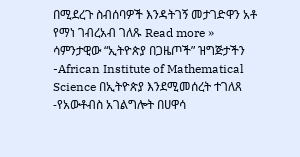በሚደረጉ ስብሰባዎች እንዳትገኝ መታገድዋን አቶ የማነ ገብረአብ ገለጹ Read more »
ሳምንታዊው “ኢትዮጵያ በጋዜጦች” ዝግጅታችን -African Institute of Mathematical Science በኢትዮጵያ እንደሚመሰረት ተገለጸ -የአውቶብስ አገልግሎት በሀዋሳ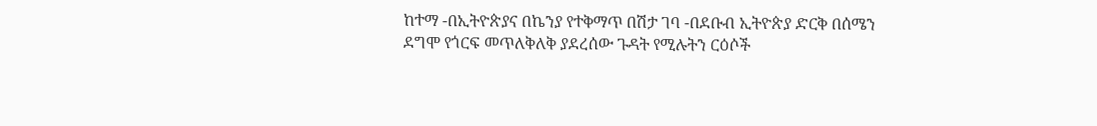ከተማ -በኢትዮጵያና በኬንያ የተቅማጥ በሽታ ገባ -በደቡብ ኢትዮጵያ ድርቅ በሰሜን ደግሞ የጎርፍ መጥለቅለቅ ያደረሰው ጉዳት የሚሉትን ርዕሶች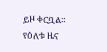ይዞ ቀርቧል።
የዕለቱ ዜና